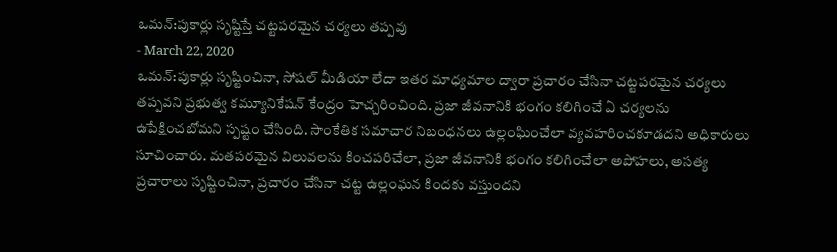ఒమన్:పుకార్లు సృష్టిస్తే చట్టపరమైన చర్యలు తప్పవు
- March 22, 2020
ఒమన్:పుకార్లు సృష్టించినా, సోషల్ మీడియా లేదా ఇతర మాధ్యమాల ద్వారా ప్రచారం చేసినా చట్టపరమైన చర్యలు తప్పవని ప్రభుత్వ కమ్యూనికేషన్ కేంద్రం హెచ్చరించింది. ప్రజా జీవనానికి భంగం కలిగించే ఏ చర్యలను ఉపేక్షించబోమని స్పష్టం చేసింది. సాంకేతిక సమాచార నిబంధనలు ఉల్లంఘించేలా వ్యవహరించకూడదని అధికారులు సూచించారు. మతపరమైన విలువలను కించపరిచేలా, ప్రజా జీవనానికి భంగం కలిగించేలా అపోహలు, అసత్య ప్రచారాలు సృష్టించినా, ప్రచారం చేసినా చట్ట ఉల్లంఘన కిందకు వస్తుందని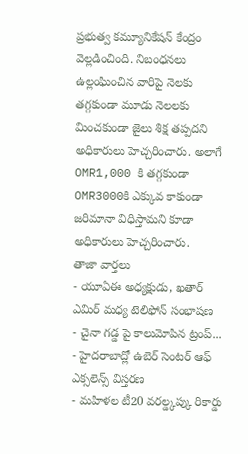ప్రభుత్వ కమ్యూనికేషన్ కేంద్రం వెల్లడించింది. నిబంధనలు ఉల్లంఘించిన వారిపై నెలకు తగ్గకుండా మూడు నెలలకు మించకుండా జైలు శిక్ష తప్పదని అధికారులు హెచ్చరించారు. అలాగే OMR1,000 కి తగ్గకుండా OMR3000కి ఎక్కువ కాకుండా జరిమానా విధిస్తామని కూడా అధికారులు హెచ్చరించారు.
తాజా వార్తలు
- యూఏఈ అధ్యక్షుడు, ఖతార్ ఎమిర్ మధ్య టెలిఫోన్ సంభాషణ
- చైనా గడ్డ పై కాలుమోపిన ట్రంప్...
- హైదరాబాద్లో ఉబెర్ సెంటర్ ఆఫ్ ఎక్సలెన్స్ విస్తరణ
- మహిళల టీ20 వరల్డ్కప్కు రికార్డు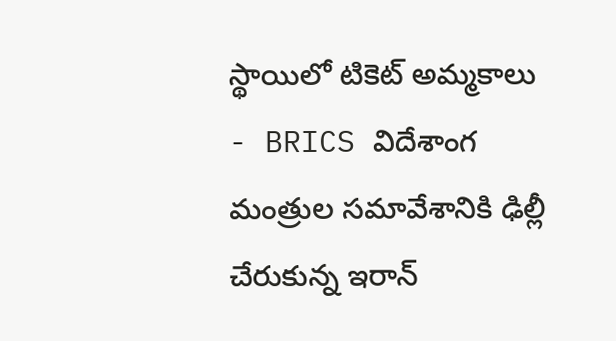స్థాయిలో టికెట్ అమ్మకాలు
- BRICS విదేశాంగ మంత్రుల సమావేశానికి ఢిల్లీ చేరుకున్న ఇరాన్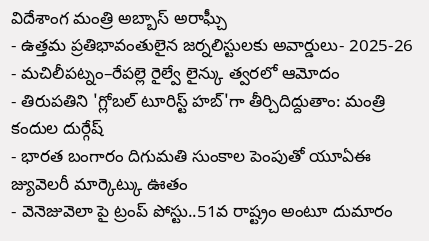విదేశాంగ మంత్రి అబ్బాస్ అరాఘ్చీ
- ఉత్తమ ప్రతిభావంతులైన జర్నలిస్టులకు అవార్డులు- 2025-26
- మచిలీపట్నం–రేపల్లె రైల్వే లైన్కు త్వరలో ఆమోదం
- తిరుపతిని 'గ్లోబల్ టూరిస్ట్ హబ్'గా తీర్చిదిద్దుతాం: మంత్రి కందుల దుర్గేష్
- భారత బంగారం దిగుమతి సుంకాల పెంపుతో యూఏఈ జ్యువెలరీ మార్కెట్కు ఊతం
- వెనెజువెలా పై ట్రంప్ పోస్టు..51వ రాష్ట్రం అంటూ దుమారం